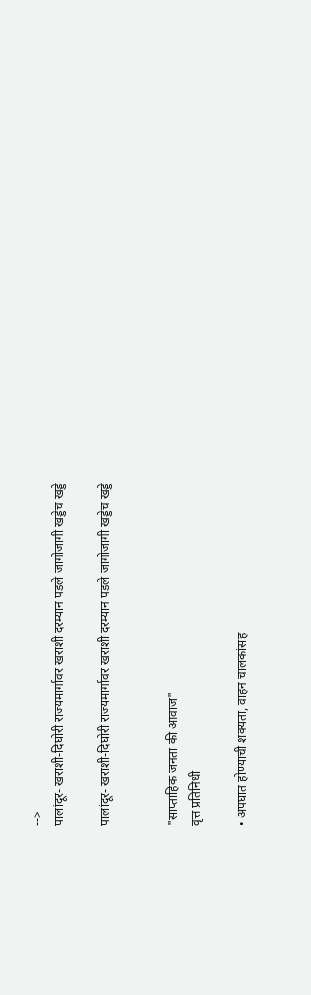-->
पालांदूर- खराशी-दिघोरी राज्यमार्गावर खराशी दरम्यान पडले जागोजागी खड्डेच खड्डे

पालांदूर- खराशी-दिघोरी राज्यमार्गावर खराशी दरम्यान पडले जागोजागी खड्डेच खड्डे


"साप्ताहिक जनता की आवाज"
वृत्त प्रतिनिधी

• अपघात होण्याची शक्यता, वाहन चालकांसह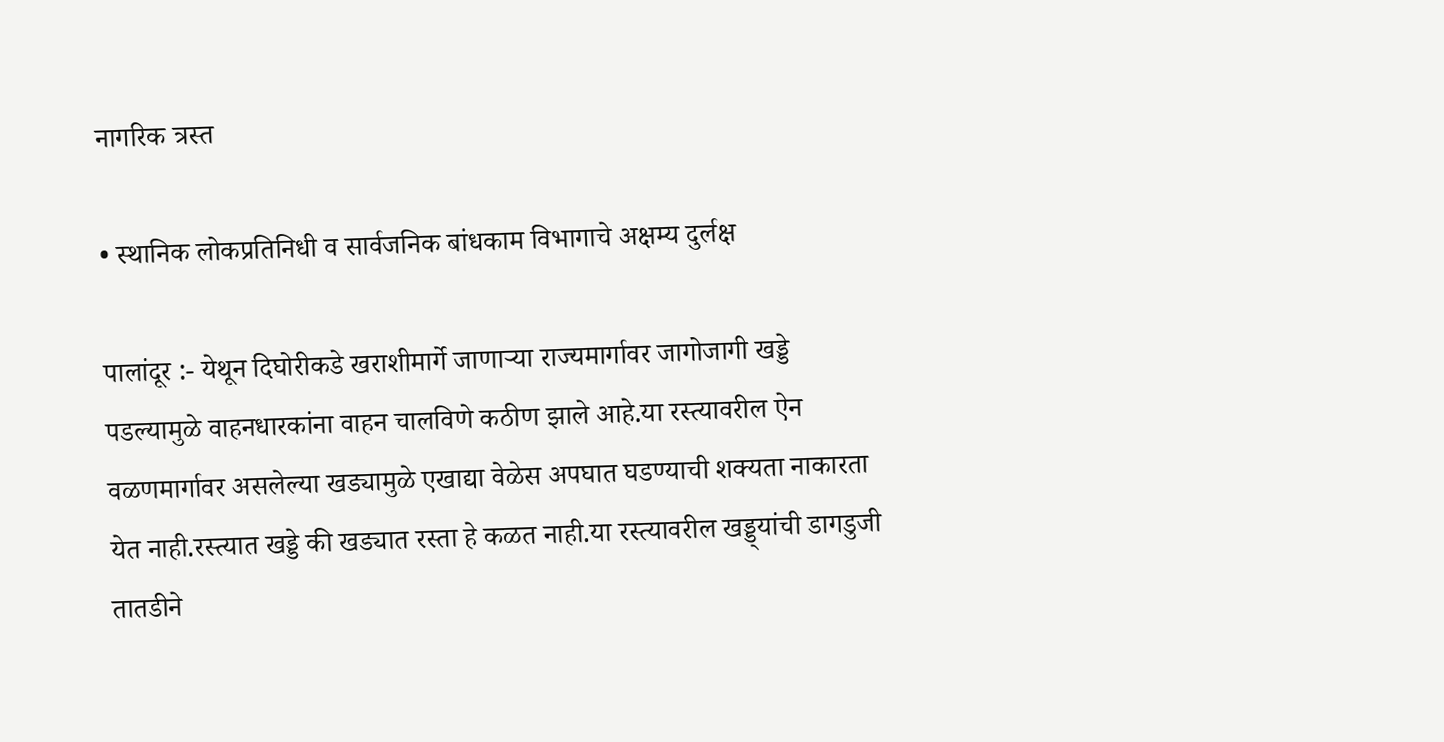नागरिक त्रस्त

• स्थानिक लोकप्रतिनिधी व सार्वजनिक बांधकाम विभागाचे अक्षम्य दुर्लक्ष

पालांदूर :- येथून दिघोरीकडे खराशीमार्गे जाणाऱ्या राज्यमार्गावर जागोजागी खड्डे पडल्यामुळे वाहनधारकांना वाहन चालविणे कठीण झाले आहे.या रस्त्यावरील ऐन वळणमार्गावर असलेल्या खड्यामुळे एखाद्या वेळेस अपघात घडण्याची शक्यता नाकारता येत नाही.रस्त्यात खड्डे की खड्यात रस्ता हे कळत नाही.या रस्त्यावरील खड्ड्यांची डागडुजी तातडीने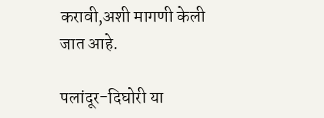करावी,अशी मागणी केली जात आहे.

पलांदूर-दिघोरी या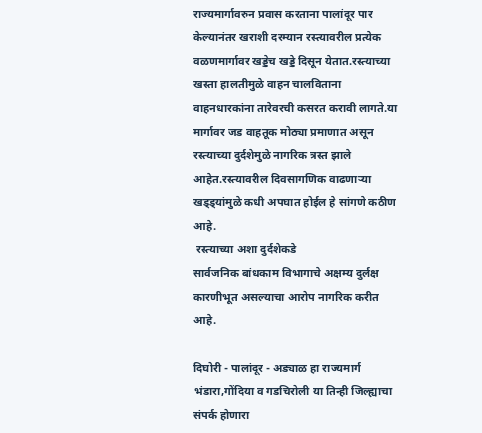राज्यमार्गावरुन प्रवास करताना पालांदूर पार केल्यानंतर खराशी दरम्यान रस्त्यावरील प्रत्येक वळणमार्गावर खड्डेच खड्डे दिसून येतात.रस्त्याच्या खस्ता हालतीमुळे वाहन चालविताना वाहनधारकांना तारेवरची कसरत करावी लागते.या मार्गावर जड वाहतूक मोठ्या प्रमाणात असून रस्त्याच्या दुर्दशेमुळे नागरिक त्रस्त झाले आहेत.रस्त्यावरील दिवसागणिक वाढणाऱ्या खड्ड्यांमुळे कधी अपघात होईल हे सांगणे कठीण आहे.
 रस्त्याच्या अशा दुर्दशेकडे
सार्वजनिक बांधकाम विभागाचे अक्षम्य दुर्लक्ष कारणीभूत असल्याचा आरोप नागरिक करीत आहे.

दिघोरी - पालांदूर - अड्याळ हा राज्यमार्ग भंडारा,गोंदिया व गडचिरोली या तिन्ही जिल्ह्याचा संपर्क होणारा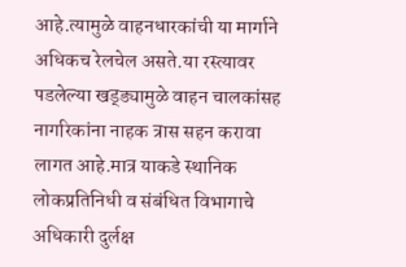आहे.त्यामुळे वाहनधारकांची या मार्गाने अधिकच रेलचेल असते.या रस्त्यावर पडलेल्या खड्ड्यामुळे वाहन चालकांसह नागरिकांना नाहक त्रास सहन करावा लागत आहे.मात्र याकडे स्थानिक लोकप्रतिनिधी व संबंधित विभागाचे अधिकारी दुर्लक्ष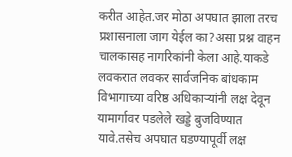करीत आहेत.जर मोठा अपघात झाला तरच प्रशासनाला जाग येईल का?असा प्रश्न वाहन चालकासह नागरिकांनी केला आहे.याकडे लवकरात लवकर सार्वजनिक बांधकाम विभागाच्या वरिष्ठ अधिकाऱ्यांनी लक्ष देवून यामार्गावर पडलेले खड्डे बुजविण्यात यावे.तसेच अपघात घडण्यापूर्वी लक्ष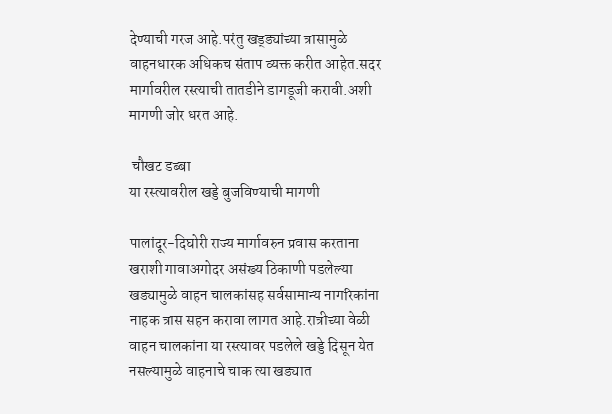देण्याची गरज आहे.परंतु खड्ड्यांच्या त्रासामुळे वाहनधारक अधिकच संताप व्यक्त करीत आहेत.सदर मार्गावरील रस्त्याची तातडीने डागडूजी करावी.अशी मागणी जोर धरत आहे.

 चौखट डब्बा
या रस्त्यावरील खड्डे बुजविण्याची मागणी

पालांदूर-दिघोरी राज्य मार्गावरुन प्रवास करताना खराशी गावाअगोदर असंख्य ठिकाणी पडलेल्या खड्यामुळे वाहन चालकांसह सर्वसामान्य नागरिकांना नाहक त्रास सहन करावा लागत आहे.रात्रीच्या वेळी वाहन चालकांना या रस्त्यावर पडलेले खड्डे दिसून येत नसल्यामुळे वाहनाचे चाक त्या खड्यात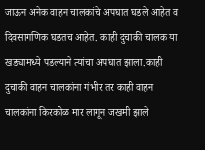जाऊन अनेक वाहन चालकांचे अपघात घडले आहेत व दिवसागणिक घडतच आहेत. काही दुचाकी चालक या खड्यामध्ये पडल्याने त्यांचा अपघात झाला.काही दुचाकी वाहन चालकांना गंभीर तर काही वाहन चालकांना किरकोळ मार लागून जखमी झाले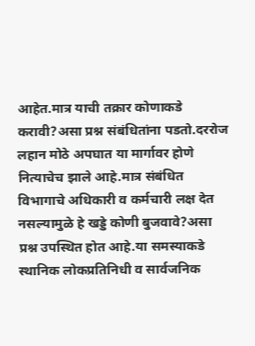आहेत.मात्र याची तक्रार कोणाकडे करावी?असा प्रश्न संबंधितांना पडतो.दररोज लहान मोठे अपघात या मार्गावर होणे नित्याचेच झाले आहे.मात्र संबंधित विभागाचे अधिकारी व कर्मचारी लक्ष देत नसल्यामुळे हे खड्डे कोणी बुजवावे?असा प्रश्न उपस्थित होत आहे.या समस्याकडे स्थानिक लोकप्रतिनिधी व सार्वजनिक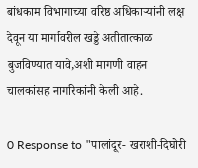बांधकाम विभागाच्या वरिष्ठ अधिकाऱ्यांनी लक्ष देवून या मार्गावरील खड्डे अतीतात्काळ बुजविण्यात यावे,अशी मागणी वाहन चालकांसह नागरिकांनी केली आहे.

0 Response to "पालांदूर- खराशी-दिघोरी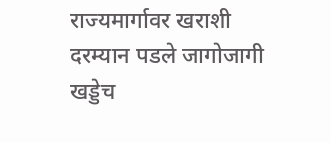राज्यमार्गावर खराशी दरम्यान पडले जागोजागी खड्डेच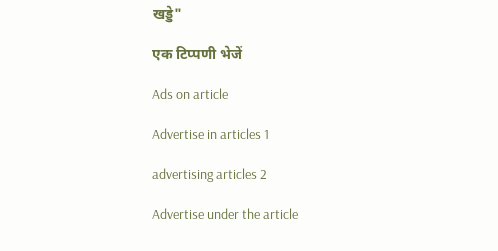खड्डे"

एक टिप्पणी भेजें

Ads on article

Advertise in articles 1

advertising articles 2

Advertise under the article